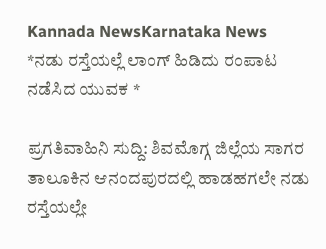Kannada NewsKarnataka News
*ನಡು ರಸ್ತೆಯಲ್ಲೆ ಲಾಂಗ್ ಹಿಡಿದು ರಂಪಾಟ ನಡೆಸಿದ ಯುವಕ *

ಪ್ರಗತಿವಾಹಿನಿ ಸುದ್ದಿ: ಶಿವಮೊಗ್ಗ ಜಿಲ್ಲೆಯ ಸಾಗರ ತಾಲೂಕಿನ ಆನಂದಪುರದಲ್ಲಿ ಹಾಡಹಗಲೇ ನಡು ರಸ್ತೆಯಲ್ಲೇ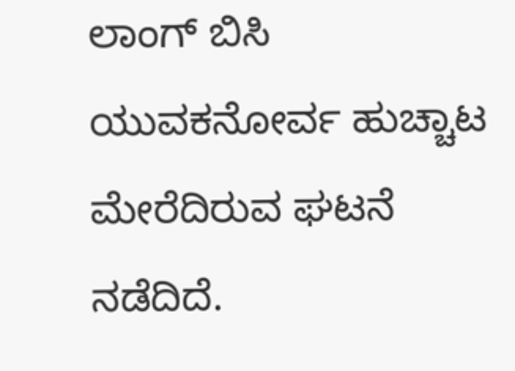ಲಾಂಗ್ ಬಿಸಿ ಯುವಕನೋರ್ವ ಹುಚ್ಚಾಟ ಮೇರೆದಿರುವ ಘಟನೆ ನಡೆದಿದೆ.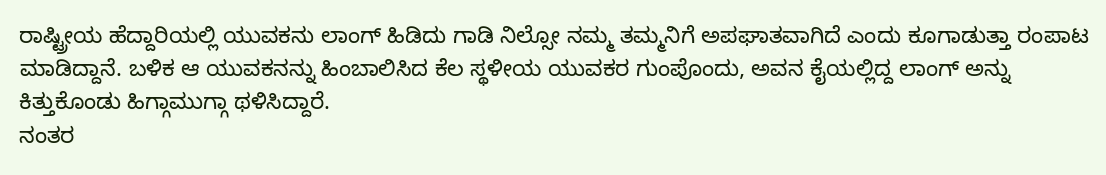ರಾಷ್ಟ್ರೀಯ ಹೆದ್ದಾರಿಯಲ್ಲಿ ಯುವಕನು ಲಾಂಗ್ ಹಿಡಿದು ಗಾಡಿ ನಿಲ್ಸೋ ನಮ್ಮ ತಮ್ಮನಿಗೆ ಅಪಘಾತವಾಗಿದೆ ಎಂದು ಕೂಗಾಡುತ್ತಾ ರಂಪಾಟ ಮಾಡಿದ್ದಾನೆ. ಬಳಿಕ ಆ ಯುವಕನನ್ನು ಹಿಂಬಾಲಿಸಿದ ಕೆಲ ಸ್ಥಳೀಯ ಯುವಕರ ಗುಂಪೊಂದು, ಅವನ ಕೈಯಲ್ಲಿದ್ದ ಲಾಂಗ್ ಅನ್ನು ಕಿತ್ತುಕೊಂಡು ಹಿಗ್ಗಾಮುಗ್ಗಾ ಥಳಿಸಿದ್ದಾರೆ.
ನಂತರ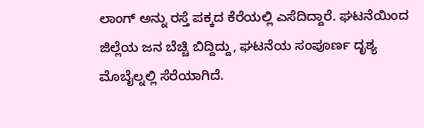ಲಾಂಗ್ ಅನ್ನು ರಸ್ತೆ ಪಕ್ಕದ ಕೆರೆಯಲ್ಲಿ ಎಸೆದಿದ್ದಾರೆ. ಘಟನೆಯಿಂದ ಜಿಲ್ಲೆಯ ಜನ ಬೆಚ್ಚಿ ಬಿದ್ದಿದ್ದು, ಘಟನೆಯ ಸಂಪೂರ್ಣ ದೃಶ್ಯ ಮೊಬೈಲ್ನಲ್ಲಿ ಸೆರೆಯಾಗಿದೆ.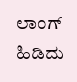ಲಾಂಗ್ ಹಿಡಿದು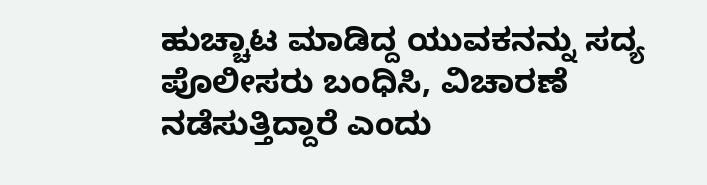ಹುಚ್ಚಾಟ ಮಾಡಿದ್ದ ಯುವಕನನ್ನು ಸದ್ಯ ಪೊಲೀಸರು ಬಂಧಿಸಿ, ವಿಚಾರಣೆ ನಡೆಸುತ್ತಿದ್ದಾರೆ ಎಂದು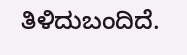ತಿಳಿದುಬಂದಿದೆ.